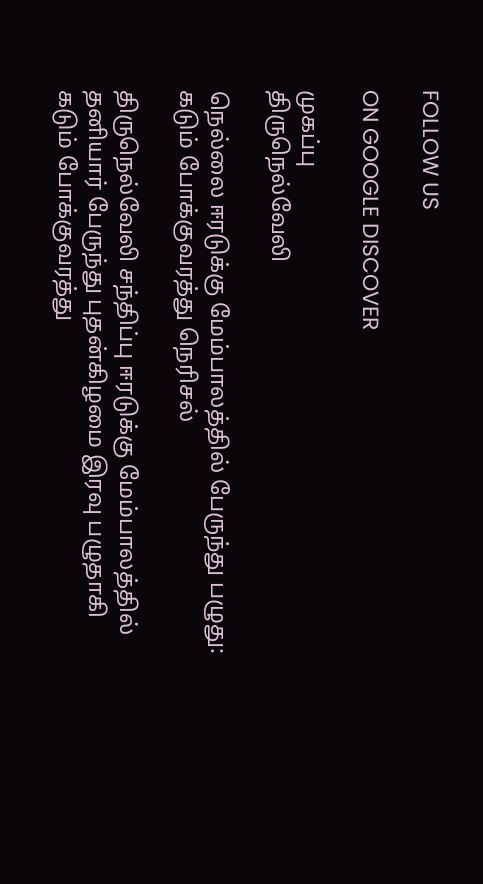FOLLOW US

ON GOOGLE DISCOVER

முகப்பு
திருநெல்வேலி

நெல்லை ஈரடுக்கு மேம்பாலத்தில் பேருந்து பழுது: கடும் போக்குவரத்து நெரிசல்

திருநெல்வேலி சந்திப்பு ஈரடுக்கு மேம்பாலத்தில் தனியார் பேருந்து புதன்கிழமை இரவு பழுதாகி கடும் போக்குவரத்து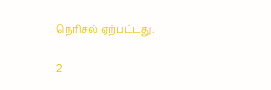நெரிசல் ஏற்பட்டது.

2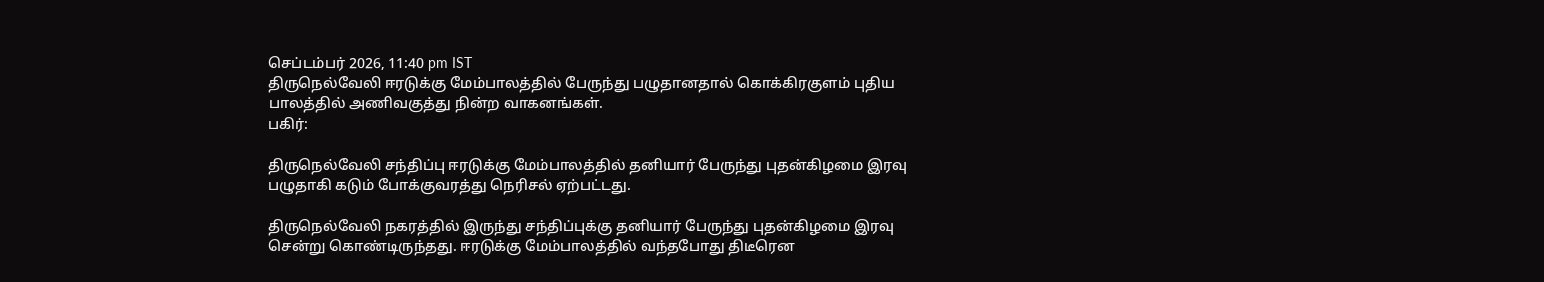செப்டம்பர் 2026, 11:40 pm IST
திருநெல்வேலி ஈரடுக்கு மேம்பாலத்தில் பேருந்து பழுதானதால் கொக்கிரகுளம் புதிய பாலத்தில் அணிவகுத்து நின்ற வாகனங்கள்.
பகிர்:

திருநெல்வேலி சந்திப்பு ஈரடுக்கு மேம்பாலத்தில் தனியார் பேருந்து புதன்கிழமை இரவு பழுதாகி கடும் போக்குவரத்து நெரிசல் ஏற்பட்டது.

திருநெல்வேலி நகரத்தில் இருந்து சந்திப்புக்கு தனியார் பேருந்து புதன்கிழமை இரவு சென்று கொண்டிருந்தது. ஈரடுக்கு மேம்பாலத்தில் வந்தபோது திடீரென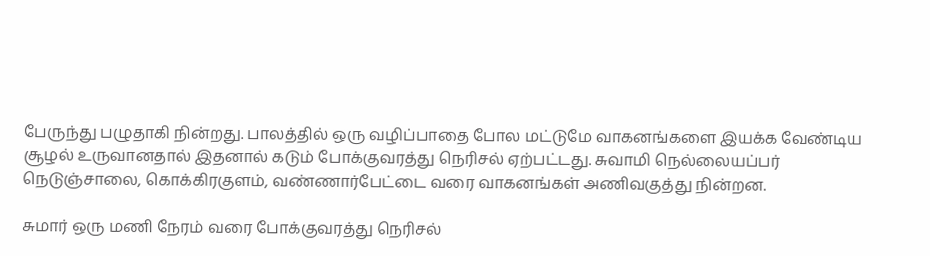பேருந்து பழுதாகி நின்றது. பாலத்தில் ஒரு வழிப்பாதை போல மட்டுமே வாகனங்களை இயக்க வேண்டிய சூழல் உருவானதால் இதனால் கடும் போக்குவரத்து நெரிசல் ஏற்பட்டது. சுவாமி நெல்லையப்பர் நெடுஞ்சாலை, கொக்கிரகுளம், வண்ணார்பேட்டை வரை வாகனங்கள் அணிவகுத்து நின்றன.

சுமார் ஒரு மணி நேரம் வரை போக்குவரத்து நெரிசல்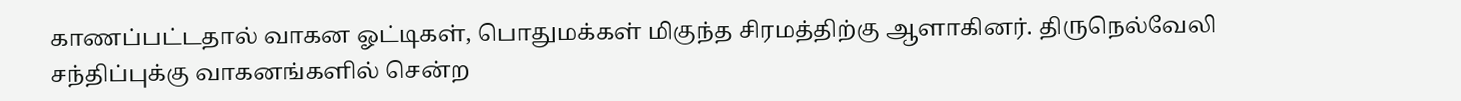காணப்பட்டதால் வாகன ஓட்டிகள், பொதுமக்கள் மிகுந்த சிரமத்திற்கு ஆளாகினர். திருநெல்வேலி சந்திப்புக்கு வாகனங்களில் சென்ற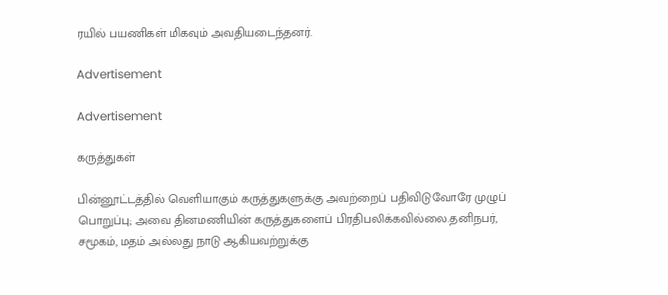ரயில் பயணிகள் மிகவும் அவதியடைந்தனர்.

Advertisement

Advertisement

கருத்துகள்

பின்னூட்டத்தில் வெளியாகும் கருத்துகளுக்கு அவற்றைப் பதிவிடுவோரே முழுப் பொறுப்பு; அவை தினமணியின் கருத்துகளைப் பிரதிபலிக்கவில்லை.தனிநபர், சமூகம், மதம் அல்லது நாடு ஆகியவற்றுக்கு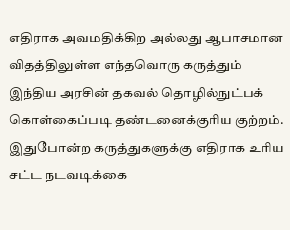எதிராக அவமதிக்கிற அல்லது ஆபாசமான விதத்திலுள்ள எந்தவொரு கருத்தும் இந்திய அரசின் தகவல் தொழில்நுட்பக் கொள்கைப்படி தண்டனைக்குரிய குற்றம். இதுபோன்ற கருத்துகளுக்கு எதிராக உரிய சட்ட நடவடிக்கை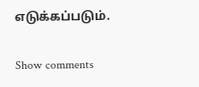எடுக்கப்படும்.

Show comments